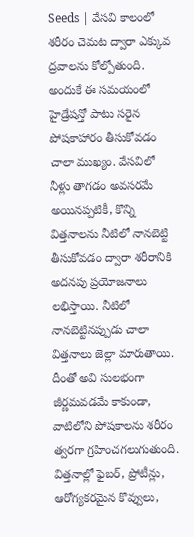Seeds | వేసవి కాలంలో శరీరం చెమట ద్వారా ఎక్కువ ద్రవాలను కోల్పోతుంది. అందుకే ఈ సమయంలో హైడ్రేషన్తో పాటు సరైన పోషకాహారం తీసుకోవడం చాలా ముఖ్యం. వేసవిలో నీళ్లు తాగడం అవసరమే అయినప్పటికీ, కొన్ని విత్తనాలను నీటిలో నానబెట్టి తీసుకోవడం ద్వారా శరీరానికి అదనపు ప్రయోజనాలు లభిస్తాయి. నీటిలో నానబెట్టినప్పుడు చాలా విత్తనాలు జెల్లా మారుతాయి. దీంతో అవి సులభంగా జీర్ణమవడమే కాకుండా, వాటిలోని పోషకాలను శరీరం త్వరగా గ్రహించగలుగుతుంది. విత్తనాల్లో ఫైబర్, ప్రోటీన్లు, ఆరోగ్యకరమైన కొవ్వులు,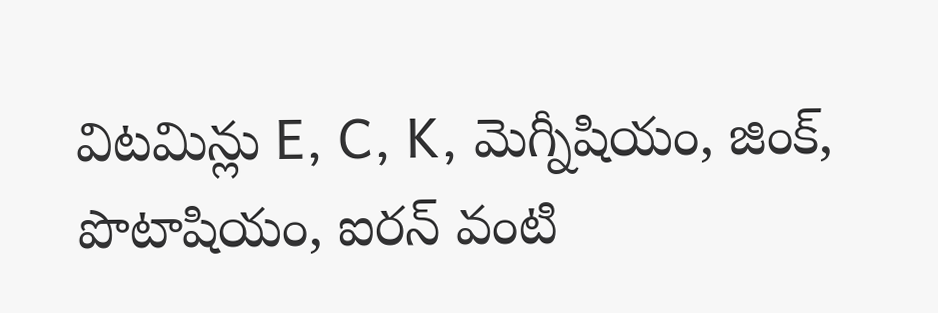విటమిన్లు E, C, K, మెగ్నీషియం, జింక్, పొటాషియం, ఐరన్ వంటి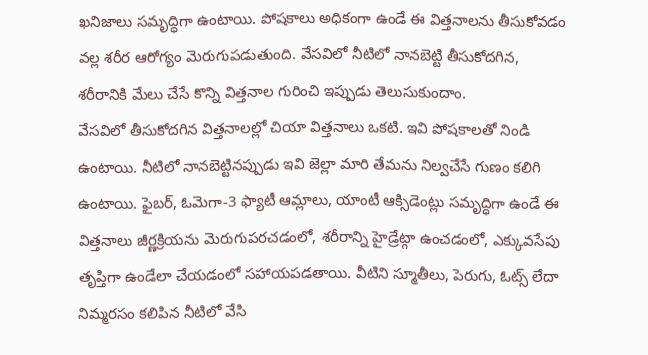ఖనిజాలు సమృద్ధిగా ఉంటాయి. పోషకాలు అధికంగా ఉండే ఈ విత్తనాలను తీసుకోవడం వల్ల శరీర ఆరోగ్యం మెరుగుపడుతుంది. వేసవిలో నీటిలో నానబెట్టి తీసుకోదగిన, శరీరానికి మేలు చేసే కొన్ని విత్తనాల గురించి ఇప్పుడు తెలుసుకుందాం.
వేసవిలో తీసుకోదగిన విత్తనాలల్లో చియా విత్తనాలు ఒకటి. ఇవి పోషకాలతో నిండి ఉంటాయి. నీటిలో నానబెట్టినప్పుడు ఇవి జెల్లా మారి తేమను నిల్వచేసే గుణం కలిగి ఉంటాయి. ఫైబర్, ఓమెగా-3 ఫ్యాటీ ఆమ్లాలు, యాంటీ ఆక్సిడెంట్లు సమృద్ధిగా ఉండే ఈ విత్తనాలు జీర్ణక్రియను మెరుగుపరచడంలో, శరీరాన్ని హైడ్రేట్గా ఉంచడంలో, ఎక్కువసేపు తృప్తిగా ఉండేలా చేయడంలో సహాయపడతాయి. వీటిని స్మూతీలు, పెరుగు, ఓట్స్ లేదా నిమ్మరసం కలిపిన నీటిలో వేసి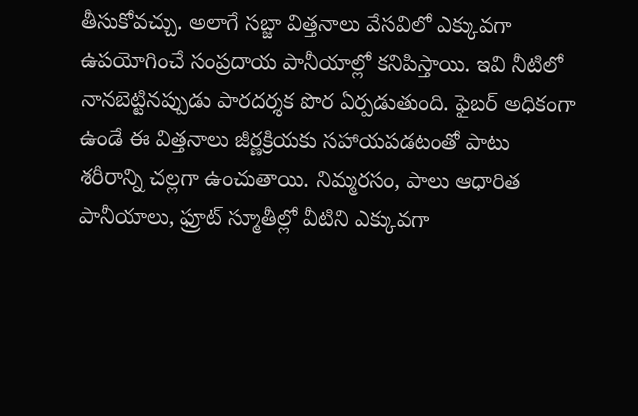తీసుకోవచ్చు. అలాగే సబ్జా విత్తనాలు వేసవిలో ఎక్కువగా ఉపయోగించే సంప్రదాయ పానీయాల్లో కనిపిస్తాయి. ఇవి నీటిలో నానబెట్టినప్పుడు పారదర్శక పొర ఏర్పడుతుంది. ఫైబర్ అధికంగా ఉండే ఈ విత్తనాలు జీర్ణక్రియకు సహాయపడటంతో పాటు శరీరాన్ని చల్లగా ఉంచుతాయి. నిమ్మరసం, పాలు ఆధారిత పానీయాలు, ఫ్రూట్ స్మూతీల్లో వీటిని ఎక్కువగా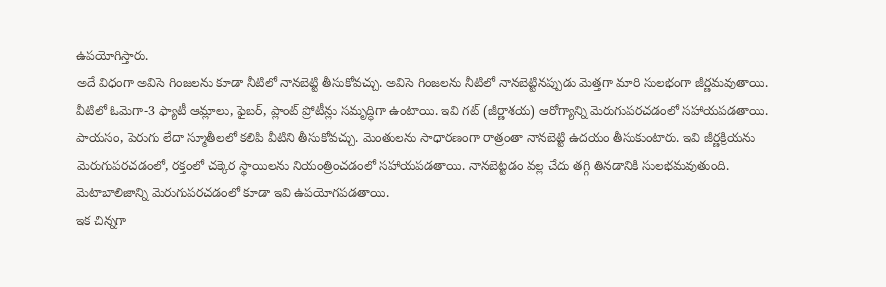ఉపయోగిస్తారు.
అదే విధంగా అవిసె గింజలను కూడా నీటిలో నానబెట్టి తీసుకోవచ్చు. అవిసె గింజలను నీటిలో నానబెట్టినప్పుడు మెత్తగా మారి సులభంగా జీర్ణమవుతాయి. వీటిలో ఓమెగా-3 ఫ్యాటీ ఆమ్లాలు, ఫైబర్, ప్లాంట్ ప్రోటీన్లు సమృద్ధిగా ఉంటాయి. ఇవి గట్ (జీర్ణాశయ) ఆరోగ్యాన్ని మెరుగుపరచడంలో సహాయపడతాయి. పాయసం, పెరుగు లేదా స్మూతీలలో కలిపి వీటిని తీసుకోవచ్చు. మెంతులను సాధారణంగా రాత్రంతా నానబెట్టి ఉదయం తీసుకుంటారు. ఇవి జీర్ణక్రియను మెరుగుపరచడంలో, రక్తంలో చక్కెర స్థాయిలను నియంత్రించడంలో సహాయపడతాయి. నానబెట్టడం వల్ల చేదు తగ్గి తినడానికి సులభమవుతుంది. మెటాబాలిజాన్ని మెరుగుపరచడంలో కూడా ఇవి ఉపయోగపడతాయి.
ఇక చిన్నగా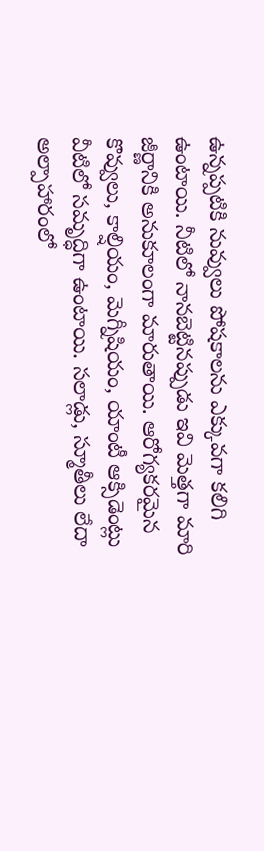ఉన్నప్పటికి నువ్వులు పోషకాలను ఎక్కువగా కలిగి ఉంటాయి. నీటిలో నానబెట్టినప్పుడు ఇవి మెత్తగా మారి జీర్ణానికి అనుకూలంగా మారుతాయి. ఆరోగ్యకరమైన కొవ్వులు, కాల్షియం, మెగ్నీషియం, యాంటీ ఆక్సిడెంట్లు వీటిలో సమృద్ధిగా ఉంటాయి. సలాడ్లు, స్మూతీలు లేదా అల్పాహారంలో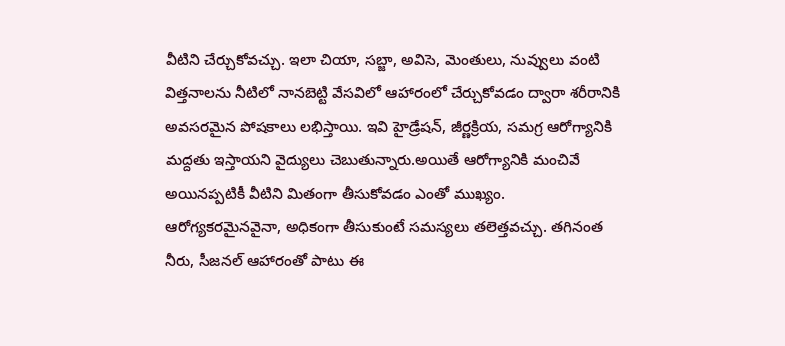వీటిని చేర్చుకోవచ్చు. ఇలా చియా, సబ్జా, అవిసె, మెంతులు, నువ్వులు వంటి విత్తనాలను నీటిలో నానబెట్టి వేసవిలో ఆహారంలో చేర్చుకోవడం ద్వారా శరీరానికి అవసరమైన పోషకాలు లభిస్తాయి. ఇవి హైడ్రేషన్, జీర్ణక్రియ, సమగ్ర ఆరోగ్యానికి మద్దతు ఇస్తాయని వైద్యులు చెబుతున్నారు.అయితే ఆరోగ్యానికి మంచివే అయినప్పటికీ వీటిని మితంగా తీసుకోవడం ఎంతో ముఖ్యం. ఆరోగ్యకరమైనవైనా, అధికంగా తీసుకుంటే సమస్యలు తలెత్తవచ్చు. తగినంత నీరు, సీజనల్ ఆహారంతో పాటు ఈ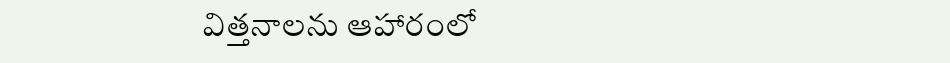విత్తనాలను ఆహారంలో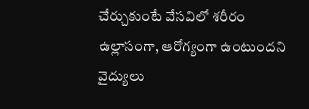చేర్చుకుంటే వేసవిలో శరీరం ఉల్లాసంగా, ఆరోగ్యంగా ఉంటుందని వైద్యులు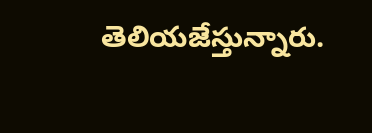తెలియజేస్తున్నారు.